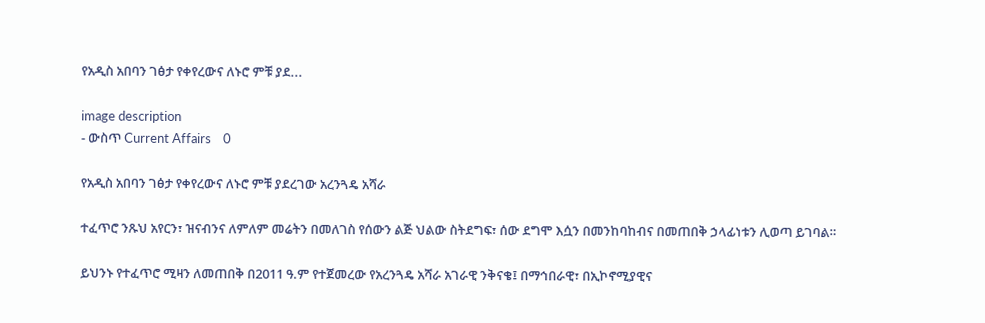የአዲስ አበባን ገፅታ የቀየረውና ለኑሮ ምቹ ያደ...

image description
- ውስጥ Current Affairs    0

የአዲስ አበባን ገፅታ የቀየረውና ለኑሮ ምቹ ያደረገው አረንጓዴ አሻራ

ተፈጥሮ ንጹህ አየርን፣ ዝናብንና ለምለም መሬትን በመለገስ የሰውን ልጅ ህልው ስትደግፍ፣ ሰው ደግሞ እሷን በመንከባከብና በመጠበቅ ኃላፊነቱን ሊወጣ ይገባል።

ይህንኑ የተፈጥሮ ሚዛን ለመጠበቅ በ2011 ዓ.ም የተጀመረው የአረንጓዴ አሻራ አገራዊ ንቅናቄ፤ በማኅበራዊ፣ በኢኮኖሚያዊና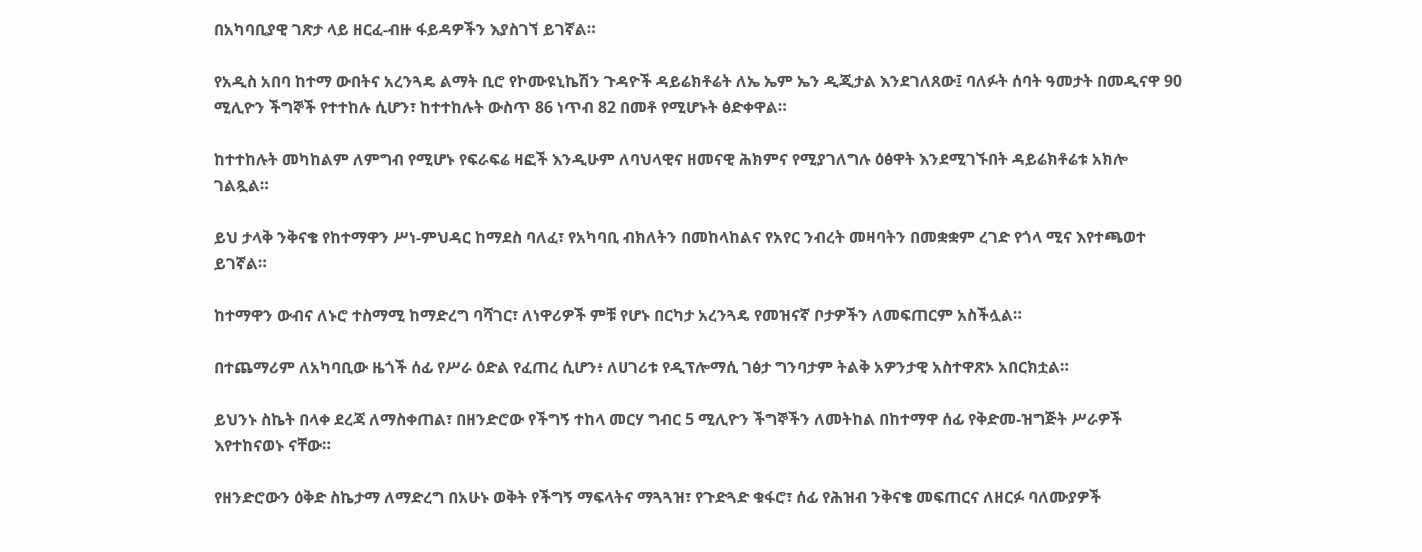በአካባቢያዊ ገጽታ ላይ ዘርፈ-ብዙ ፋይዳዎችን እያስገኘ ይገኛል።

የአዲስ አበባ ከተማ ውበትና አረንጓዴ ልማት ቢሮ የኮሙዩኒኬሽን ጉዳዮች ዳይሬክቶሬት ለኤ ኤም ኤን ዲጂታል እንደገለጸው፤ ባለፉት ሰባት ዓመታት በመዲናዋ 90 ሚሊዮን ችግኞች የተተከሉ ሲሆን፣ ከተተከሉት ውስጥ 86 ነጥብ 82 በመቶ የሚሆኑት ፅድቀዋል።

ከተተከሉት መካከልም ለምግብ የሚሆኑ የፍራፍሬ ዛፎች እንዲሁም ለባህላዊና ዘመናዊ ሕክምና የሚያገለግሉ ዕፅዋት እንደሚገኙበት ዳይሬክቶሬቱ አክሎ ገልጿል።

ይህ ታላቅ ንቅናቄ የከተማዋን ሥነ-ምህዳር ከማደስ ባለፈ፣ የአካባቢ ብክለትን በመከላከልና የአየር ንብረት መዛባትን በመቋቋም ረገድ የጎላ ሚና እየተጫወተ ይገኛል።

ከተማዋን ውብና ለኑሮ ተስማሚ ከማድረግ ባሻገር፣ ለነዋሪዎች ምቹ የሆኑ በርካታ አረንጓዴ የመዝናኛ ቦታዎችን ለመፍጠርም አስችሏል።

በተጨማሪም ለአካባቢው ዜጎች ሰፊ የሥራ ዕድል የፈጠረ ሲሆን፥ ለሀገሪቱ የዲፕሎማሲ ገፅታ ግንባታም ትልቅ አዎንታዊ አስተዋጽኦ አበርክቷል።

ይህንኑ ስኬት በላቀ ደረጃ ለማስቀጠል፣ በዘንድሮው የችግኝ ተከላ መርሃ ግብር 5 ሚሊዮን ችግኞችን ለመትከል በከተማዋ ሰፊ የቅድመ-ዝግጅት ሥራዎች እየተከናወኑ ናቸው።

የዘንድሮውን ዕቅድ ስኬታማ ለማድረግ በአሁኑ ወቅት የችግኝ ማፍላትና ማጓጓዝ፣ የጉድጓድ ቁፋሮ፣ ሰፊ የሕዝብ ንቅናቄ መፍጠርና ለዘርፉ ባለሙያዎች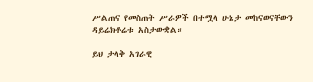ሥልጠና የመስጠት ሥራዎች በተሟላ ሁኔታ መከናወናቸውን ዳይሬክቶሬቱ አስታውቋል።

ይህ ታላቅ አገራዊ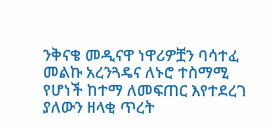ንቅናቄ መዲናዋ ነዋሪዎቿን ባሳተፈ መልኩ አረንጓዴና ለኑሮ ተስማሚ የሆነች ከተማ ለመፍጠር እየተደረገ ያለውን ዘላቂ ጥረት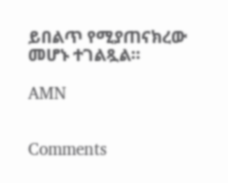ይበልጥ የሚያጠናክረው መሆኑ ተገልጿል።

AMN


Comments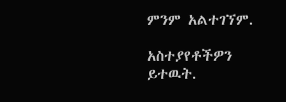ምንም አልተገኘም.

አስተያየቶችዎን ይተዉት.